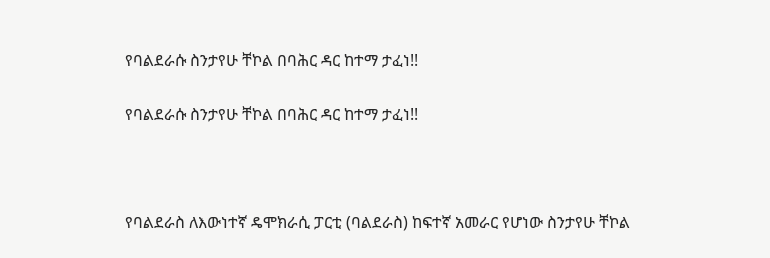የባልደራሱ ስንታየሁ ቸኮል በባሕር ዳር ከተማ ታፈነ!!

የባልደራሱ ስንታየሁ ቸኮል በባሕር ዳር ከተማ ታፈነ!!



የባልደራስ ለእውነተኛ ዴሞክራሲ ፓርቲ (ባልደራስ) ከፍተኛ አመራር የሆነው ስንታየሁ ቸኮል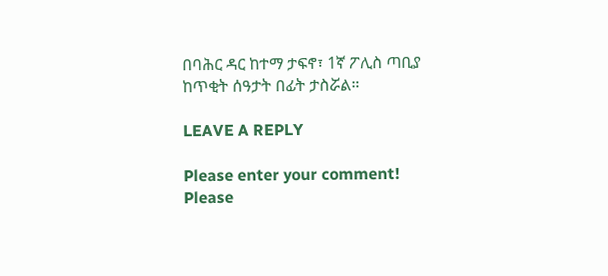በባሕር ዳር ከተማ ታፍኖ፣ 1ኛ ፖሊስ ጣቢያ ከጥቂት ሰዓታት በፊት ታስሯል።

LEAVE A REPLY

Please enter your comment!
Please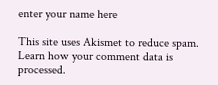enter your name here

This site uses Akismet to reduce spam. Learn how your comment data is processed.